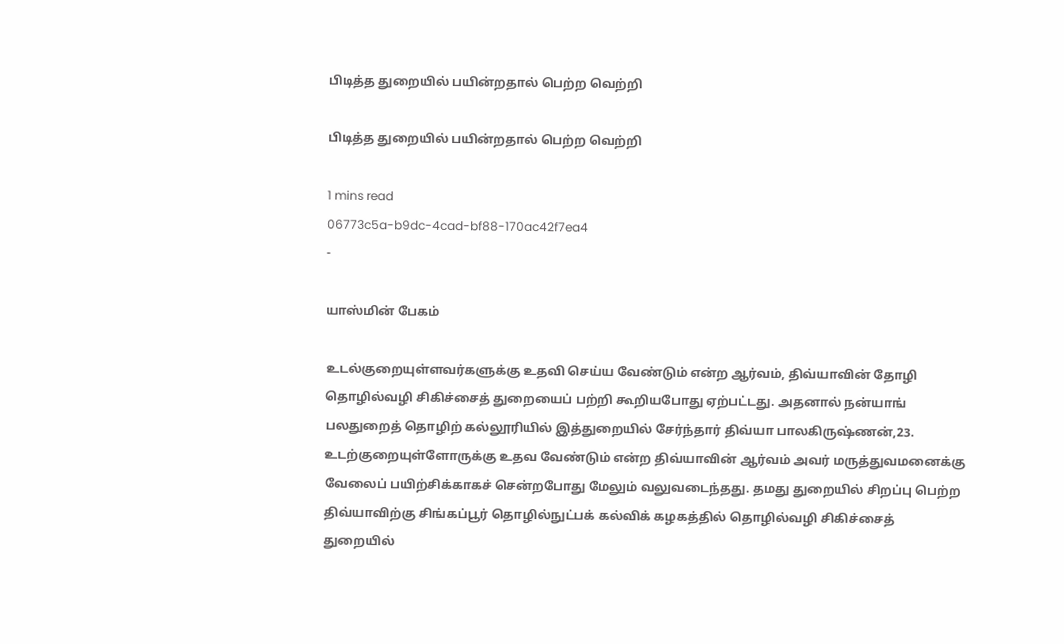பிடித்த துறையில் பயின்றதால் பெற்ற வெற்றி

பிடித்த துறையில் பயின்றதால் பெற்ற வெற்றி

1 mins read
06773c5a-b9dc-4cad-bf88-170ac42f7ea4
-

யாஸ்மின் பேகம்

உடல்குறையுள்ளவர்களுக்கு உதவி செய்ய வேண்டும் என்ற ஆர்வம், திவ்யாவின் தோழி தொழில்வழி சிகிச்சைத் துறையைப் பற்றி கூறியபோது ஏற்பட்டது. அதனால் நன்யாங் பலதுறைத் தொழிற் கல்லூரியில் இத்துறையில் சேர்ந்தார் திவ்யா பாலகிருஷ்ணன்,23. உடற்குறையுள்ளோருக்கு உதவ வேண்டும் என்ற திவ்யாவின் ஆர்வம் அவர் மருத்துவமனைக்கு வேலைப் பயிற்சிக்காகச் சென்றபோது மேலும் வலுவடைந்தது. தமது துறையில் சிறப்பு பெற்ற திவ்யாவிற்கு சிங்கப்பூர் தொழில்நுட்பக் கல்விக் கழகத்தில் தொழில்வழி சிகிச்சைத் துறையில்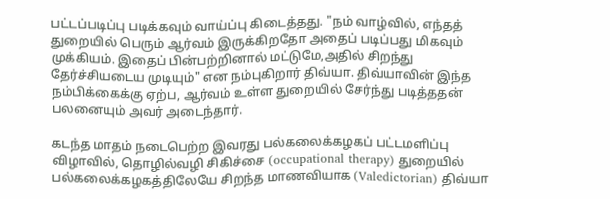பட்டப்படிப்பு படிக்கவும் வாய்ப்பு கிடைத்தது. "நம் வாழ்வில், எந்தத் துறையில் பெரும் ஆர்வம் இருக்கிறதோ அதைப் படிப்பது மிகவும் முக்கியம். இதைப் பின்பற்றினால் மட்டுமே,அதில் சிறந்து தேர்ச்சியடைய முடியும்" என நம்புகிறார் திவ்யா. திவ்யாவின் இந்த நம்பிக்கைக்கு ஏற்ப, ஆர்வம் உள்ள துறையில் சேர்ந்து படித்ததன் பலனையும் அவர் அடைந்தார்.

கடந்த மாதம் நடைபெற்ற இவரது பல்கலைக்கழகப் பட்டமளிப்பு விழாவில், தொழில்வழி சிகிச்சை (occupational therapy) துறையில் பல்கலைக்கழகத்திலேயே சிறந்த மாணவியாக (Valedictorian) திவ்யா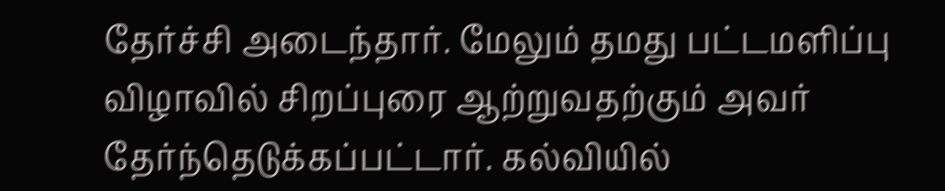தேர்ச்சி அடைந்தார். மேலும் தமது பட்டமளிப்பு விழாவில் சிறப்புரை ஆற்றுவதற்கும் அவர் தேர்ந்தெடுக்கப்பட்டார். கல்வியில்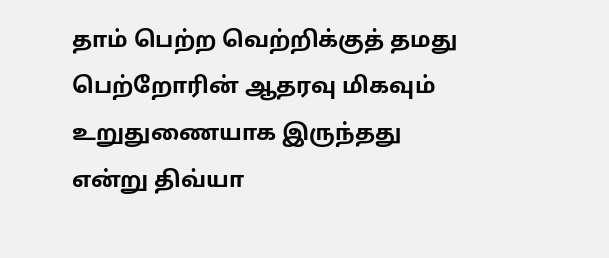தாம் பெற்ற வெற்றிக்குத் தமது பெற்றோரின் ஆதரவு மிகவும் உறுதுணையாக இருந்தது என்று திவ்யா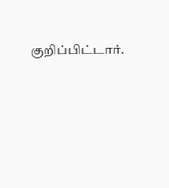குறிப்பிட்டார்.